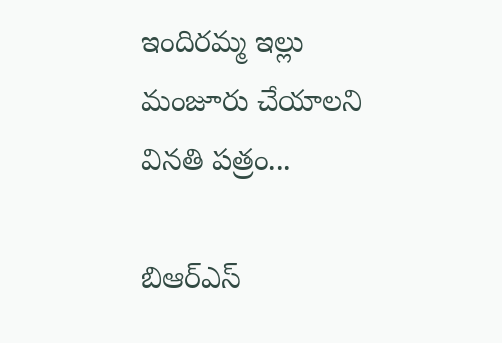ఇందిరమ్మ ఇల్లు మంజూరు చేయాలని వినతి పత్రం...

బిఆర్ఎస్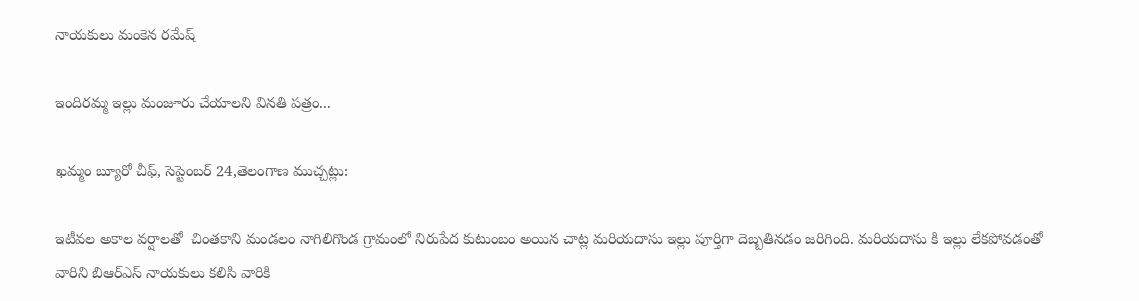నాయకులు మంకెన రమేష్

ఇందిరమ్మ ఇల్లు మంజూరు చేయాలని వినతి పత్రం...

ఖమ్మం బ్యూరో చీఫ్, సెప్టెంబర్ 24,తెలంగాణ ముచ్చట్లు:

ఇటీవల అకాల వర్షాలతో  చింతకాని మండలం నాగిలిగొండ గ్రామంలో నిరుపేద కుటుంబం అయిన చాట్ల మరియదాసు ఇల్లు పూర్తిగా దెబ్బతినడం జరిగింది. మరియదాసు కి ఇల్లు లేకపోవడంతో వారిని బిఆర్ఎస్ నాయకులు కలిసి వారికి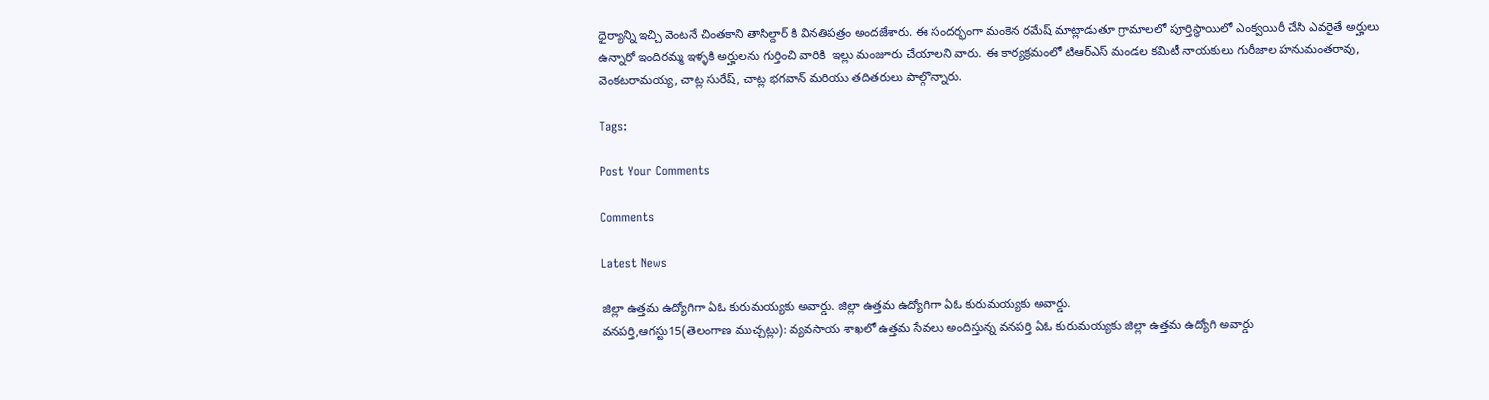ధైర్యాన్ని ఇచ్చి వెంటనే చింతకాని తాసిల్దార్ కి వినతిపత్రం అందజేశారు. ఈ సందర్భంగా మంకెన రమేష్ మాట్లాడుతూ గ్రామాలలో పూర్తిస్థాయిలో ఎంక్వయిరీ చేసి ఎవరైతే అర్హులు ఉన్నారో ఇందిరమ్మ ఇళ్ళకి అర్హులను గుర్తించి వారికి  ఇల్లు మంజూరు చేయాలని వారు. ఈ కార్యక్రమంలో టిఆర్ఎస్ మండల కమిటీ నాయకులు గురీజాల హనుమంతరావు,  వెంకటరామయ్య, చాట్ల సురేష్, చాట్ల భగవాన్ మరియు తదితరులు పాల్గొన్నారు.

Tags:

Post Your Comments

Comments

Latest News

జిల్లా ఉత్తమ ఉద్యోగిగా ఏఓ కురుమయ్యకు అవార్డు. జిల్లా ఉత్తమ ఉద్యోగిగా ఏఓ కురుమయ్యకు అవార్డు.
వనపర్తి,ఆగస్టు15(తెలంగాణ ముచ్చట్లు): వ్యవసాయ శాఖలో ఉత్తమ సేవలు అందిస్తున్న వనపర్తి ఏఓ కురుమయ్యకు జిల్లా ఉత్తమ ఉద్యోగి అవార్డు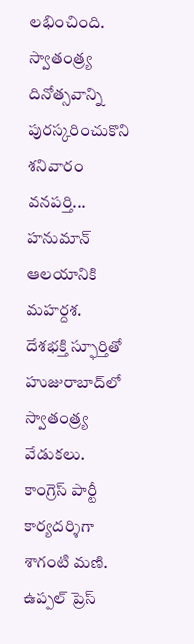లభించింది. స్వాతంత్ర్య దినోత్సవాన్ని పురస్కరించుకొని శనివారం వనపర్తి...
హనుమాన్ ఆలయానికి మహర్దశ.
దేశభక్తి స్ఫూర్తితో హుజురాబాద్‌లో స్వాతంత్ర్య వేడుకలు.
కాంగ్రెస్ పార్టీ కార్యదర్శిగా శాగంటి మణి.
ఉప్పల్ ప్రెస్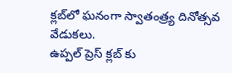క్లబ్‌లో ఘనంగా స్వాతంత్ర్య దినోత్సవ వేడుకలు.
ఉప్పల్ ప్రెస్ క్లబ్‌ కు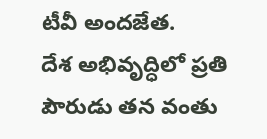టీవీ అందజేత.
దేశ అభివృద్ధిలో ప్రతి పౌరుడు తన వంతు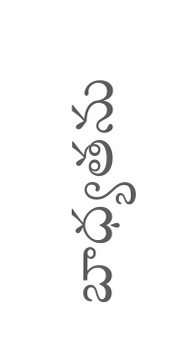బాధ్యతను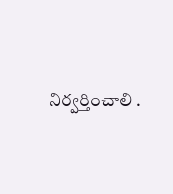నిర్వర్తించాలి .